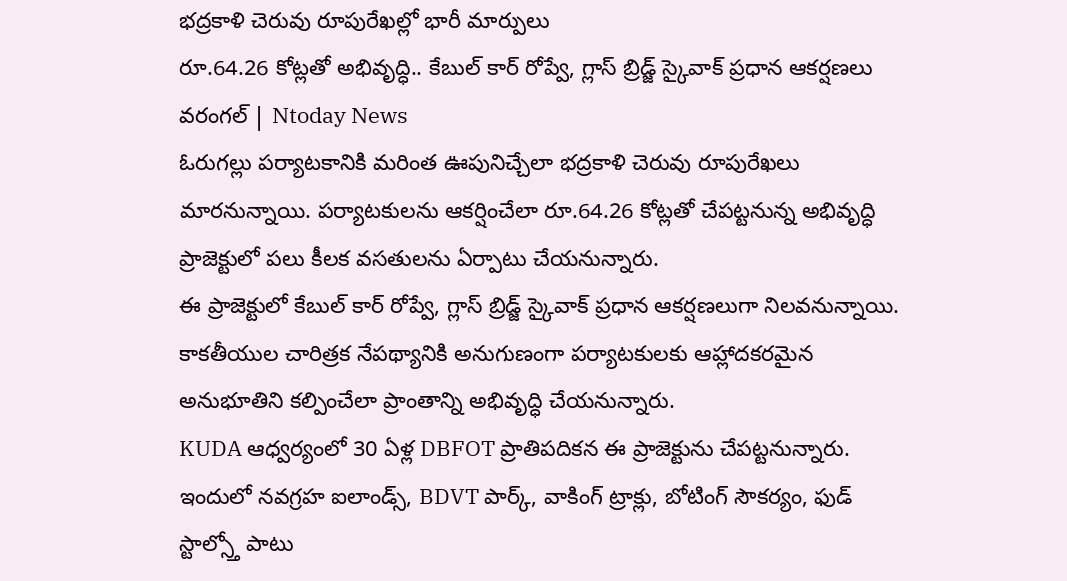భద్రకాళి చెరువు రూపురేఖల్లో భారీ మార్పులు
రూ.64.26 కోట్లతో అభివృద్ధి.. కేబుల్ కార్ రోప్వే, గ్లాస్ బ్రిడ్జ్ స్కైవాక్ ప్రధాన ఆకర్షణలు
వరంగల్ | Ntoday News
ఓరుగల్లు పర్యాటకానికి మరింత ఊపునిచ్చేలా భద్రకాళి చెరువు రూపురేఖలు మారనున్నాయి. పర్యాటకులను ఆకర్షించేలా రూ.64.26 కోట్లతో చేపట్టనున్న అభివృద్ధి ప్రాజెక్టులో పలు కీలక వసతులను ఏర్పాటు చేయనున్నారు.
ఈ ప్రాజెక్టులో కేబుల్ కార్ రోప్వే, గ్లాస్ బ్రిడ్జ్ స్కైవాక్ ప్రధాన ఆకర్షణలుగా నిలవనున్నాయి. కాకతీయుల చారిత్రక నేపథ్యానికి అనుగుణంగా పర్యాటకులకు ఆహ్లాదకరమైన అనుభూతిని కల్పించేలా ప్రాంతాన్ని అభివృద్ధి చేయనున్నారు.
KUDA ఆధ్వర్యంలో 30 ఏళ్ల DBFOT ప్రాతిపదికన ఈ ప్రాజెక్టును చేపట్టనున్నారు. ఇందులో నవగ్రహ ఐలాండ్స్, BDVT పార్క్, వాకింగ్ ట్రాక్లు, బోటింగ్ సౌకర్యం, ఫుడ్ స్టాల్స్తో పాటు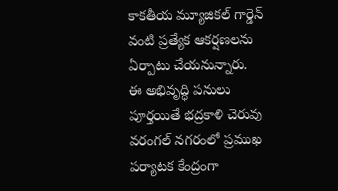కాకతీయ మ్యూజికల్ గార్డెన్ వంటి ప్రత్యేక ఆకర్షణలను ఏర్పాటు చేయనున్నారు.
ఈ అభివృద్ధి పనులు పూర్తయితే భద్రకాళి చెరువు వరంగల్ నగరంలో ప్రముఖ పర్యాటక కేంద్రంగా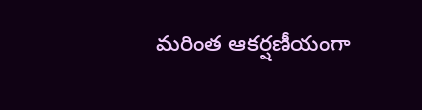మరింత ఆకర్షణీయంగా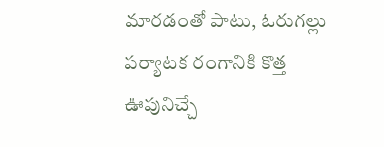మారడంతో పాటు, ఓరుగల్లు పర్యాటక రంగానికి కొత్త ఊపునిచ్చే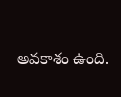అవకాశం ఉంది.